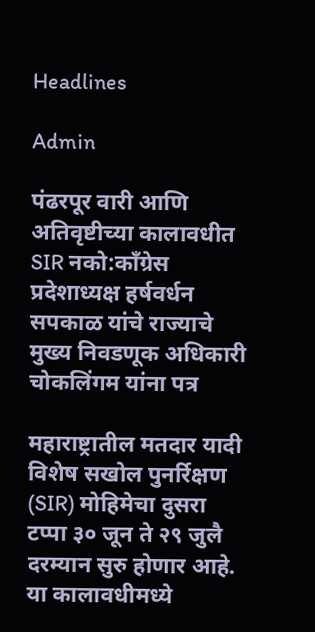Headlines

Admin

पंढरपूर वारी आणि अतिवृष्टीच्या कालावधीत SIR नको:काँग्रेस प्रदेशाध्यक्ष हर्षवर्धन सपकाळ यांचे राज्याचे मुख्य निवडणूक अधिकारी चोकलिंगम यांना पत्र

महाराष्ट्रातील मतदार यादी विशेष सखोल पुनर्रिक्षण (SIR) मोहिमेचा दुसरा टप्पा ३० जून ते २९ जुलै दरम्यान सुरु होणार आहे. या कालावधीमध्ये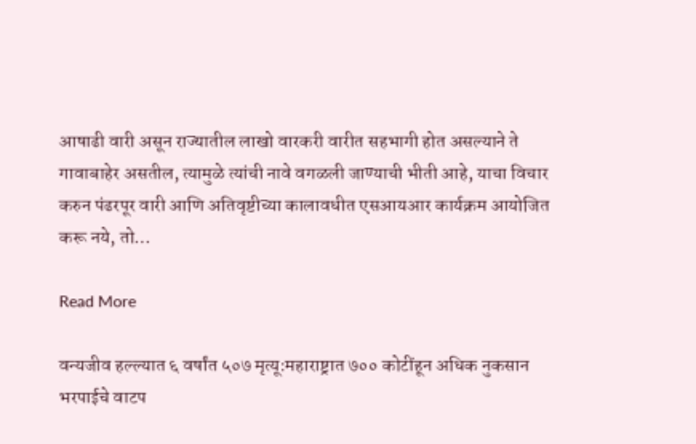आषाढी वारी असून राज्यातील लाखो वारकरी वारीत सहभागी होत असल्याने ते गावाबाहेर असतील, त्यामुळे त्यांची नावे वगळली जाण्याची भीती आहे, याचा विचार करुन पंढरपूर वारी आणि अतिवृष्टीच्या कालावधीत एसआयआर कार्यक्रम आयोजित करू नये, तो…

Read More

वन्यजीव हल्ल्यात ६ वर्षांत ५०७ मृत्यू:महाराष्ट्रात ७०० कोटींहून अधिक नुकसान भरपाईचे वाटप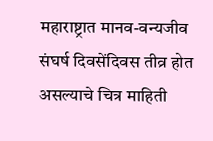महाराष्ट्रात मानव-वन्यजीव संघर्ष दिवसेंदिवस तीव्र होत असल्याचे चित्र माहिती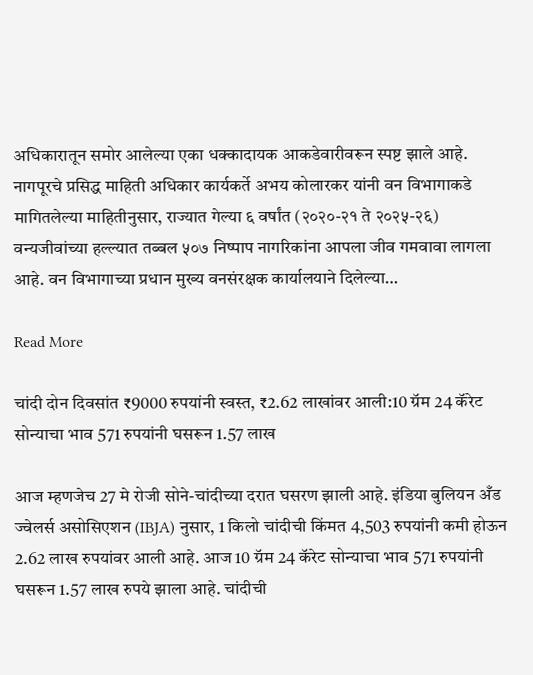अधिकारातून समोर आलेल्या एका धक्कादायक आकडेवारीवरून स्पष्ट झाले आहे. नागपूरचे प्रसिद्ध माहिती अधिकार कार्यकर्ते अभय कोलारकर यांनी वन विभागाकडे मागितलेल्या माहितीनुसार, राज्यात गेल्या ६ वर्षांत (२०२०-२१ ते २०२५-२६) वन्यजीवांच्या हल्ल्यात तब्बल ५०७ निष्पाप नागरिकांना आपला जीव गमवावा लागला आहे. वन विभागाच्या प्रधान मुख्य वनसंरक्षक कार्यालयाने दिलेल्या…

Read More

चांदी दोन दिवसांत ₹9000 रुपयांनी स्वस्त, ₹2.62 लाखांवर आली:10 ग्रॅम 24 कॅरेट सोन्याचा भाव 571 रुपयांनी घसरून 1.57 लाख

आज म्हणजेच 27 मे रोजी सोने-चांदीच्या दरात घसरण झाली आहे. इंडिया बुलियन अँड ज्वेलर्स असोसिएशन (IBJA) नुसार, 1 किलो चांदीची किंमत 4,503 रुपयांनी कमी होऊन 2.62 लाख रुपयांवर आली आहे. आज 10 ग्रॅम 24 कॅरेट सोन्याचा भाव 571 रुपयांनी घसरून 1.57 लाख रुपये झाला आहे. चांदीची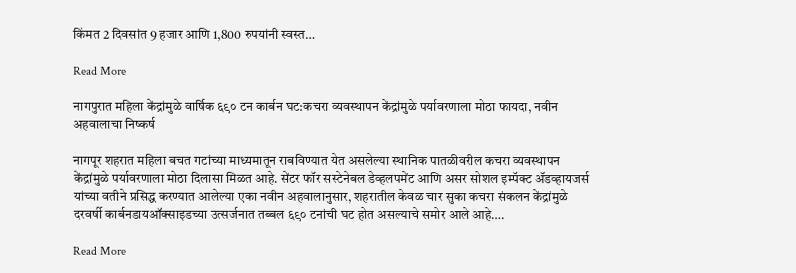किंमत 2 दिवसांत 9 हजार आणि 1,800 रुपयांनी स्वस्त…

Read More

नागपुरात महिला केंद्रांमुळे वार्षिक ६९० टन कार्बन घट:कचरा व्यवस्थापन केंद्रांमुळे पर्यावरणाला मोठा फायदा, नवीन अहवालाचा निष्कर्ष

नागपूर शहरात महिला बचत गटांच्या माध्यमातून राबविण्यात येत असलेल्या स्थानिक पातळीवरील कचरा व्यवस्थापन केंद्रांमुळे पर्यावरणाला मोठा दिलासा मिळत आहे. सेंटर फॉर सस्टेनेबल डेव्हलपमेंट आणि असर सोशल इम्पॅक्ट ॲडव्हायजर्स यांच्या वतीने प्रसिद्ध करण्यात आलेल्या एका नवीन अहवालानुसार, शहरातील केवळ चार सुका कचरा संकलन केंद्रांमुळे दरवर्षी कार्बनडायऑक्साइडच्या उत्सर्जनात तब्बल ६९० टनांची घट होत असल्याचे समोर आले आहे….

Read More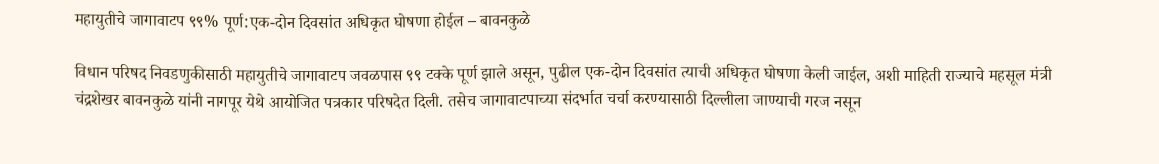महायुतीचे जागावाटप ९९% पूर्ण:एक-दोन दिवसांत अधिकृत घोषणा होईल – बावनकुळे

विधान परिषद निवडणुकीसाठी महायुतीचे जागावाटप जवळपास ९९ टक्के पूर्ण झाले असून, पुढील एक-दोन दिवसांत त्याची अधिकृत घोषणा केली जाईल, अशी माहिती राज्याचे महसूल मंत्री चंद्रशेखर बावनकुळे यांनी नागपूर येथे आयोजित पत्रकार परिषदेत दिली. तसेच जागावाटपाच्या संदर्भात चर्चा करण्यासाठी दिल्लीला जाण्याची गरज नसून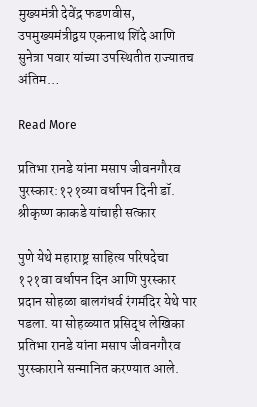मुख्यमंत्री देवेंद्र फडणवीस, उपमुख्यमंत्रीद्वय एकनाथ शिंदे आणि सुनेत्रा पवार यांच्या उपस्थितीत राज्यातच अंतिम…

Read More

प्रतिभा रानडे यांना मसाप जीवनगौरव पुरस्कार:१२१व्या वर्धापन दिनी डॉ. श्रीकृष्ण काकडे यांचाही सत्कार

पुणे येथे महाराष्ट्र साहित्य परिषदेचा १२१वा वर्धापन दिन आणि पुरस्कार प्रदान सोहळा बालगंधर्व रंगमंदिर येथे पार पडला. या सोहळ्यात प्रसिद्ध लेखिका प्रतिभा रानडे यांना मसाप जीवनगौरव पुरस्काराने सन्मानित करण्यात आले.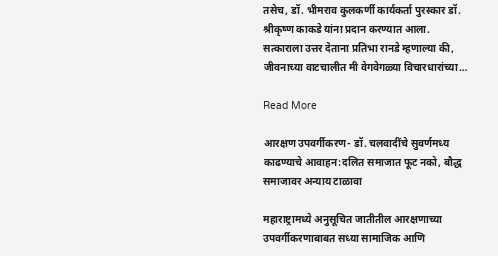तसेच, डॉ. भीमराव कुलकर्णी कार्यकर्ता पुरस्कार डॉ. श्रीकृष्ण काकडे यांना प्रदान करण्यात आला. सत्काराला उत्तर देताना प्रतिभा रानडे म्हणाल्या की, जीवनाच्या वाटचालीत मी वेगवेगळ्या विचारधारांच्या…

Read More

आरक्षण उपवर्गीकरण- डॉ. चलवादींचे सुवर्णमध्य काढण्याचे आवाहन:दलित समाजात फूट नको, बौद्ध समाजावर अन्याय टाळावा

महाराष्ट्रामध्ये अनुसूचित जातीतील आरक्षणाच्या उपवर्गीकरणाबाबत सध्या सामाजिक आणि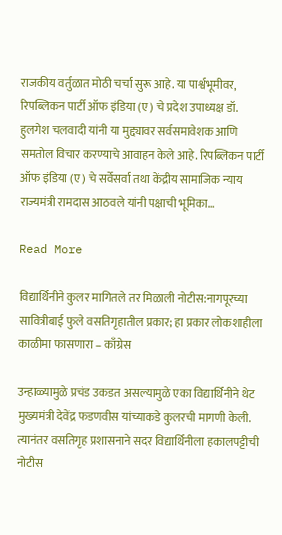राजकीय वर्तुळात मोठी चर्चा सुरू आहे. या पार्श्वभूमीवर, रिपब्लिकन पार्टी ऑफ इंडिया (ए) चे प्रदेश उपाध्यक्ष डॉ. हुलगेश चलवादी यांनी या मुद्द्यावर सर्वसमावेशक आणि समतोल विचार करण्याचे आवाहन केले आहे. रिपब्लिकन पार्टी ऑफ इंडिया (ए) चे सर्वेसर्वा तथा केंद्रीय सामाजिक न्याय राज्यमंत्री रामदास आठवले यांनी पक्षाची भूमिका…

Read More

विद्यार्थिनीने कुलर मागितले तर मिळाली नोटीस:नागपूरच्या सावित्रीबाई फुले वसतिगृहातील प्रकार; हा प्रकार लोकशाहीला काळीमा फासणारा – काँग्रेस

उन्हाळ्यामुळे प्रचंड उकडत असल्यामुळे एका विद्यार्थिनीने थेट मुख्यमंत्री देवेंद्र फडणवीस यांच्याकडे कुलरची मागणी केली. त्यानंतर वसतिगृह प्रशासनाने सदर विद्यार्थिनीला हकालपट्टीची नोटीस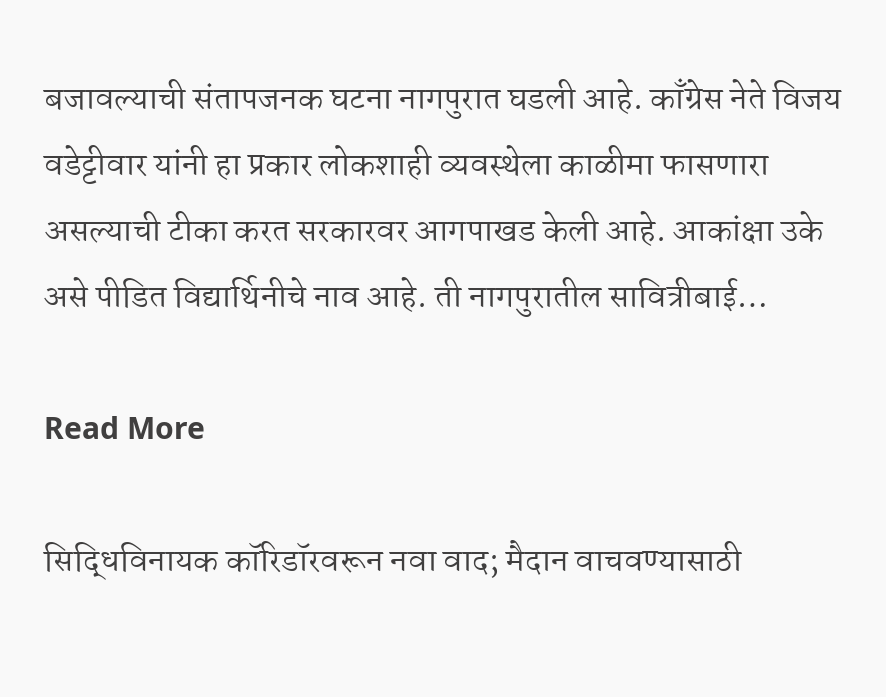बजावल्याची संतापजनक घटना नागपुरात घडली आहे. काँग्रेस नेते विजय वडेट्टीवार यांनी हा प्रकार लोकशाही व्यवस्थेला काळीमा फासणारा असल्याची टीका करत सरकारवर आगपाखड केली आहे. आकांक्षा उके असे पीडित विद्यार्थिनीचे नाव आहे. ती नागपुरातील सावित्रीबाई…

Read More

सिद्धिविनायक कॉरिडॉरवरून नवा वाद; मैदान वाचवण्यासाठी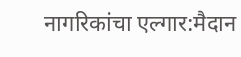नागरिकांचा एल्गार:मैदान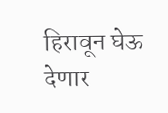हिरावून घेऊ देणार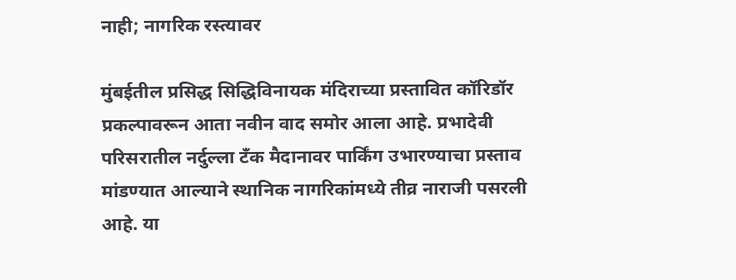नाही; नागरिक रस्त्यावर

मुंबईतील प्रसिद्ध सिद्धिविनायक मंदिराच्या प्रस्तावित कॉरिडॉर प्रकल्पावरून आता नवीन वाद समोर आला आहे. प्रभादेवी परिसरातील नर्दुल्ला टँक मैदानावर पार्किंग उभारण्याचा प्रस्ताव मांडण्यात आल्याने स्थानिक नागरिकांमध्ये तीव्र नाराजी पसरली आहे. या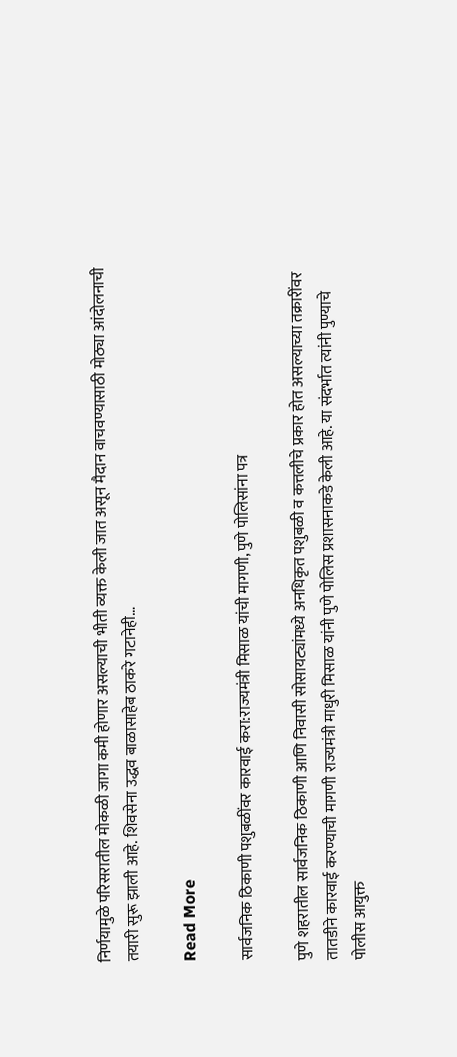निर्णयामुळे परिसरातील मोकळी जागा कमी होणार असल्याची भीती व्यक्त केली जात असून मैदान वाचवण्यासाठी मोठ्या आंदोलनाची तयारी सुरू झाली आहे. शिवसेना उद्धव बाळासाहेब ठाकरे गटानेही…

Read More

सार्वजनिक ठिकाणी पशुबळींवर कारवाई करा:राज्यमंत्री मिसाळ यांची मागणी, पुणे पोलिसांना पत्र

पुणे शहरातील सार्वजनिक ठिकाणी आणि निवासी सोसायट्यांमध्ये अनधिकृत पशुबळी व कत्तलीचे प्रकार होत असल्याच्या तक्रारींवर तातडीने कारवाई करण्याची मागणी राज्यमंत्री माधुरी मिसाळ यांनी पुणे पोलिस प्रशासनाकडे केली आहे. या संदर्भात त्यांनी पुण्याचे पोलीस आयुक्त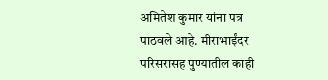अमितेश कुमार यांना पत्र पाठवले आहे. मीराभाईंदर परिसरासह पुण्यातील काही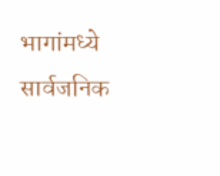भागांमध्ये सार्वजनिक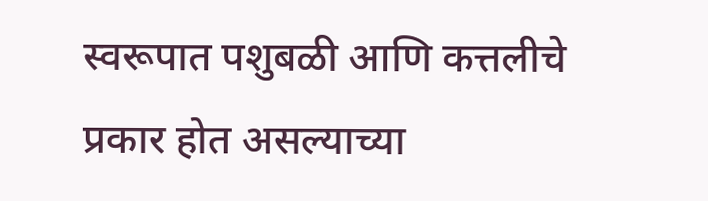स्वरूपात पशुबळी आणि कत्तलीचे प्रकार होत असल्याच्या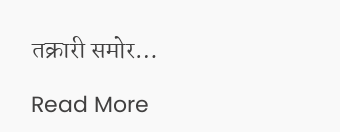तक्रारी समोर…

Read More